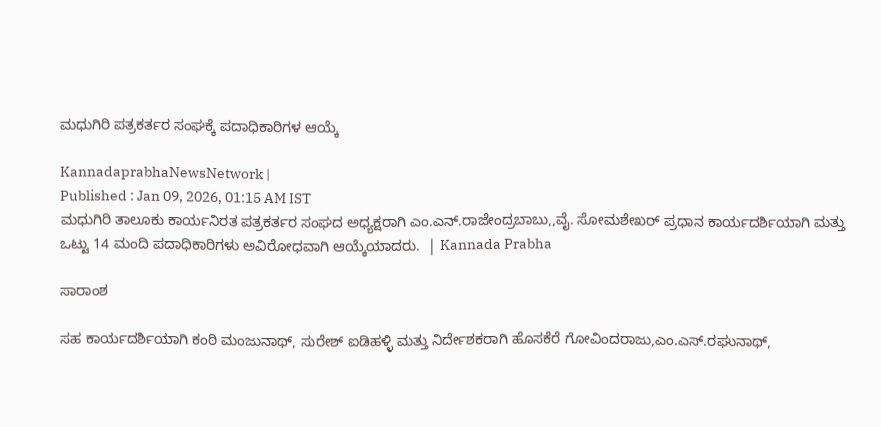ಮಧುಗಿರಿ ಪತ್ರಕರ್ತರ ಸಂಘಕ್ಕೆ ಪದಾಧಿಕಾರಿಗಳ ಆಯ್ಕೆ

KannadaprabhaNewsNetwork |
Published : Jan 09, 2026, 01:15 AM IST
ಮಧುಗಿರಿ ತಾಲೂಕು ಕಾರ್ಯನಿರತ ಪತ್ರಕರ್ತರ ಸಂಘದ ಅಧ್ಯಕ್ಷರಾಗಿ ಎಂ.ಎನ್.ರಾಜೇಂದ್ರಬಾಬು,,ವೈ. ಸೋಮಶೇಖರ್ ಪ್ರಧಾನ ಕಾರ್ಯದರ್ಶಿಯಾಗಿ ಮತ್ತು ಒಟ್ಟು 14 ಮಂದಿ ಪದಾಧಿಕಾರಿಗಳು ಅವಿರೋಧವಾಗಿ ಆಯ್ಕೆಯಾದರು.  | Kannada Prabha

ಸಾರಾಂಶ

ಸಹ ಕಾರ್ಯದರ್ಶಿಯಾಗಿ ಕಂಠಿ ಮಂಜುನಾಥ್, ಸುರೇಶ್ ಐಡಿಹಳ್ಳಿ ಮತ್ತು ನಿರ್ದೇಶಕರಾಗಿ ಹೊಸಕೆರೆ ಗೋವಿಂದರಾಜು,ಎಂ.ಎಸ್‌.ರಘುನಾಥ್,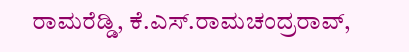ರಾಮರೆಡ್ಡಿ, ಕೆ.ಎಸ್.ರಾಮಚಂದ್ರರಾವ್‌,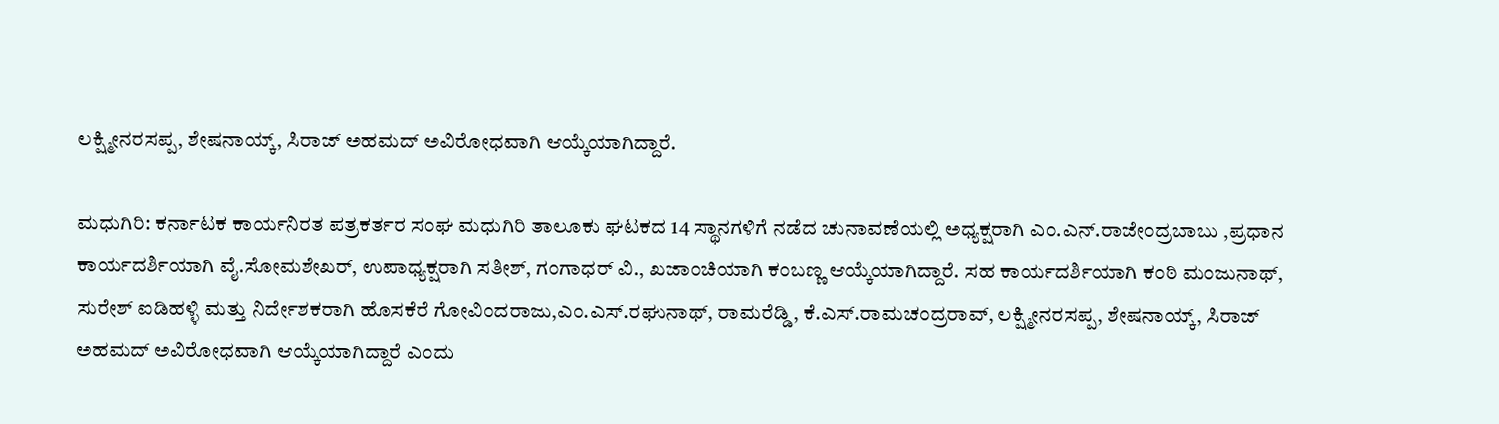ಲಕ್ಷ್ಮೀನರಸಪ್ಪ, ಶೇಷನಾಯ್ಕ್, ಸಿರಾಜ್ ಅಹಮದ್ ಅವಿರೋಧವಾಗಿ ಆಯ್ಕೆಯಾಗಿದ್ದಾರೆ.

ಮಧುಗಿರಿ: ಕರ್ನಾಟಕ ಕಾರ್ಯನಿರತ ಪತ್ರಕರ್ತರ ಸಂಘ ಮಧುಗಿರಿ ತಾಲೂಕು ಘಟಕದ 14 ಸ್ಥಾನಗಳಿಗೆ ನಡೆದ ಚುನಾವಣೆಯಲ್ಲಿ ಅಧ್ಯಕ್ಷರಾಗಿ ಎಂ.ಎನ್.ರಾಜೇಂದ್ರಬಾಬು ,ಪ್ರಧಾನ ಕಾರ್ಯದರ್ಶಿಯಾಗಿ ವೈ.ಸೋಮಶೇಖರ್‌, ಉಪಾಧ್ಯಕ್ಷರಾಗಿ ಸತೀಶ್, ಗಂಗಾಧರ್ ವಿ., ಖಜಾಂಚಿಯಾಗಿ ಕಂಬಣ್ಣ ಆಯ್ಕೆಯಾಗಿದ್ದಾರೆ. ಸಹ ಕಾರ್ಯದರ್ಶಿಯಾಗಿ ಕಂಠಿ ಮಂಜುನಾಥ್, ಸುರೇಶ್ ಐಡಿಹಳ್ಳಿ ಮತ್ತು ನಿರ್ದೇಶಕರಾಗಿ ಹೊಸಕೆರೆ ಗೋವಿಂದರಾಜು,ಎಂ.ಎಸ್‌.ರಘುನಾಥ್, ರಾಮರೆಡ್ಡಿ, ಕೆ.ಎಸ್.ರಾಮಚಂದ್ರರಾವ್‌, ಲಕ್ಷ್ಮೀನರಸಪ್ಪ, ಶೇಷನಾಯ್ಕ್, ಸಿರಾಜ್ ಅಹಮದ್ ಅವಿರೋಧವಾಗಿ ಆಯ್ಕೆಯಾಗಿದ್ದಾರೆ ಎಂದು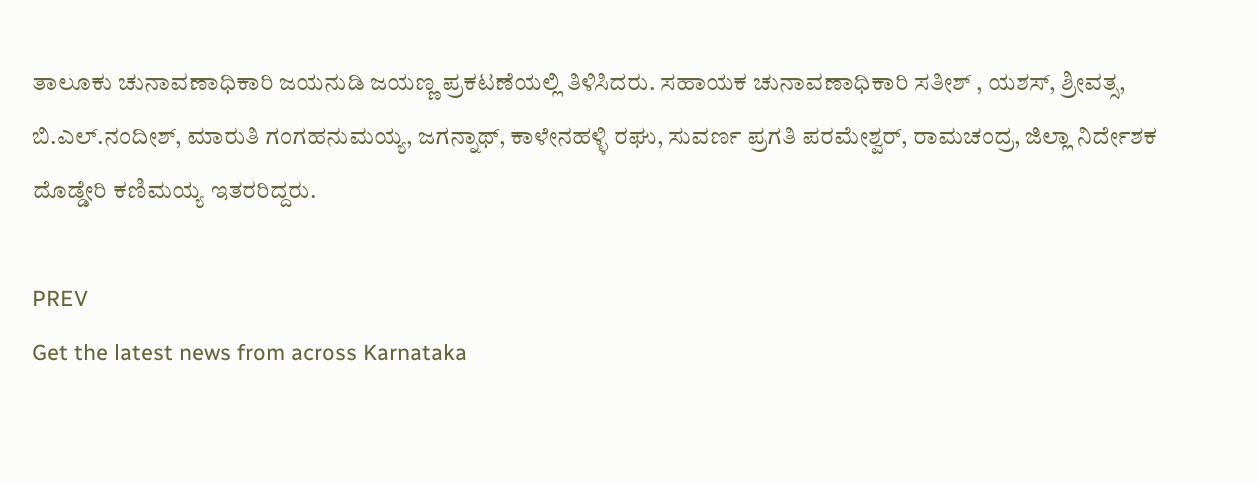ತಾಲೂಕು ಚುನಾವಣಾಧಿಕಾರಿ ಜಯನುಡಿ ಜಯಣ್ಣ ಪ್ರಕಟಣೆಯಲ್ಲಿ ತಿಳಿಸಿದರು. ಸಹಾಯಕ ಚುನಾವಣಾಧಿಕಾರಿ ಸತೀಶ್ , ಯಶಸ್‌, ಶ್ರೀವತ್ಸ, ಬಿ.ಎಲ್.ನಂದೀಶ್, ಮಾರುತಿ ಗಂಗಹನುಮಯ್ಯ, ಜಗನ್ನಾಥ್, ಕಾಳೇನಹಳ್ಳಿ ರಘು, ಸುವರ್ಣ ಪ್ರಗತಿ ಪರಮೇಶ್ವರ್, ರಾಮಚಂದ್ರ, ಜಿಲ್ಲಾ ನಿರ್ದೇಶಕ ದೊಡ್ಡೇರಿ ಕಣಿಮಯ್ಯ ಇತರರಿದ್ದರು.

PREV
Get the latest news from across Karnataka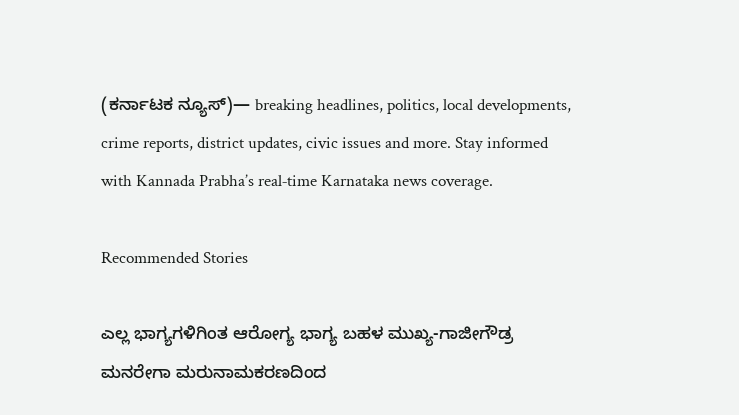(ಕರ್ನಾಟಕ ನ್ಯೂಸ್)— breaking headlines, politics, local developments, crime reports, district updates, civic issues and more. Stay informed with Kannada Prabha’s real‑time Karnataka news coverage.

Recommended Stories

ಎಲ್ಲ ಭಾಗ್ಯಗಳಿಗಿಂತ ಆರೋಗ್ಯ ಭಾಗ್ಯ ಬಹಳ ಮುಖ್ಯ-ಗಾಜೀಗೌಡ್ರ
ಮನರೇಗಾ ಮರುನಾಮಕರಣದಿಂದ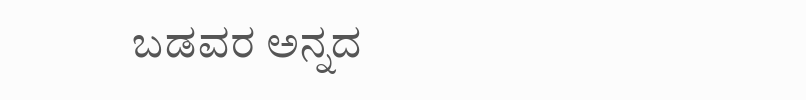ಬಡವರ ಅನ್ನದ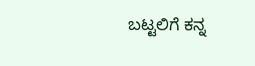ಬಟ್ಟಲಿಗೆ ಕನ್ನ